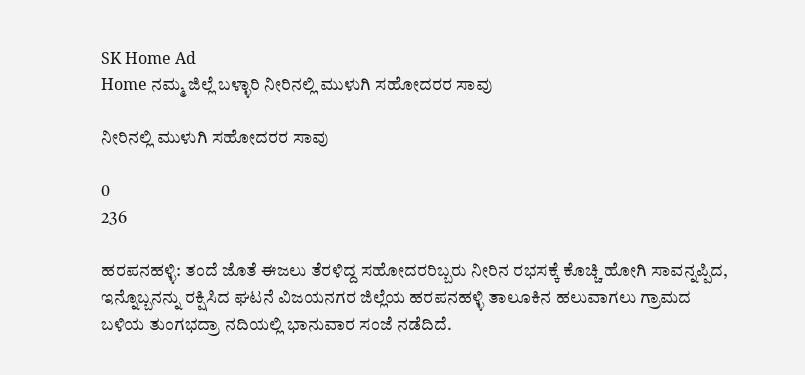SK Home Ad
Home ನಮ್ಮ ಜಿಲ್ಲೆ ಬಳ್ಳಾರಿ ನೀರಿನಲ್ಲಿ ಮುಳುಗಿ ಸಹೋದರರ ಸಾವು

ನೀರಿನಲ್ಲಿ ಮುಳುಗಿ ಸಹೋದರರ ಸಾವು

0
236

ಹರಪನಹಳ್ಳಿ: ತಂದೆ ಜೊತೆ ಈಜಲು ತೆರಳಿದ್ದ ಸಹೋದರರಿಬ್ಬರು ನೀರಿನ ರಭಸಕ್ಕೆ ಕೊಚ್ಚಿ ಹೋಗಿ ಸಾವನ್ನಪ್ಪಿದ, ಇನ್ನೊಬ್ಬನನ್ನು ರಕ್ಷಿಸಿದ ಘಟನೆ ವಿಜಯನಗರ ಜಿಲ್ಲೆಯ ಹರಪನಹಳ್ಳಿ ತಾಲೂಕಿನ ಹಲುವಾಗಲು ಗ್ರಾಮದ ಬಳಿಯ ತುಂಗಭದ್ರಾ ನದಿಯಲ್ಲಿ ಭಾನುವಾರ ಸಂಜೆ ನಡೆದಿದೆ.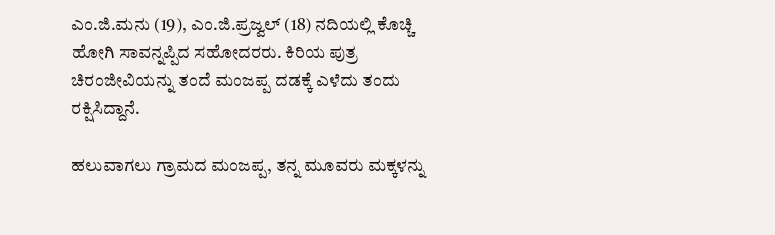ಎಂ.ಜಿ.ಮನು (19), ಎಂ.ಜಿ.ಪ್ರಜ್ವಲ್ (18) ನದಿಯಲ್ಲಿ ಕೊಚ್ಚಿ ಹೋಗಿ ಸಾವನ್ನಪ್ಪಿದ ಸಹೋದರರು. ಕಿರಿಯ ಪುತ್ರ ಚಿರಂಜೀವಿಯನ್ನು ತಂದೆ ಮಂಜಪ್ಪ ದಡಕ್ಕೆ ಎಳೆದು ತಂದು ರಕ್ಷಿಸಿದ್ದಾನೆ.

ಹಲುವಾಗಲು ಗ್ರಾಮದ ಮಂಜಪ್ಪ, ತನ್ನ ಮೂವರು ಮಕ್ಕಳನ್ನು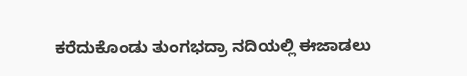ಕರೆದುಕೊಂಡು ತುಂಗಭದ್ರಾ ನದಿಯಲ್ಲಿ ಈಜಾಡಲು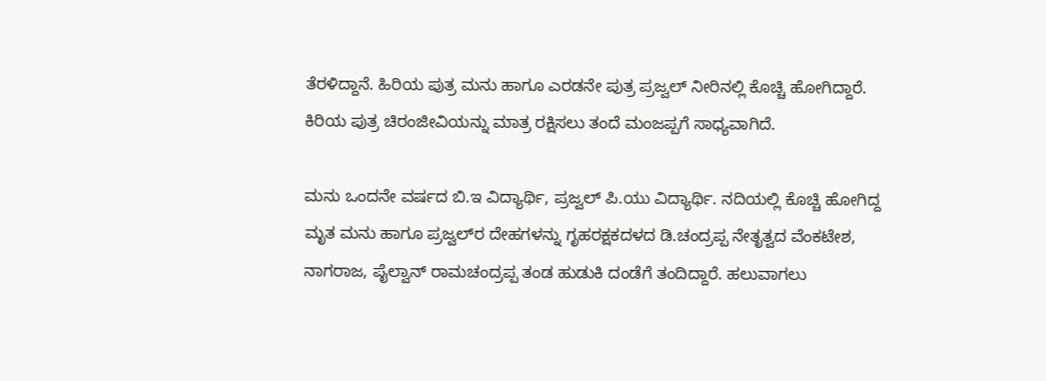ತೆರಳಿದ್ದಾನೆ. ಹಿರಿಯ ಪುತ್ರ ಮನು ಹಾಗೂ ಎರಡನೇ ಪುತ್ರ ಪ್ರಜ್ವಲ್ ನೀರಿನಲ್ಲಿ ಕೊಚ್ಚಿ ಹೋಗಿದ್ದಾರೆ. ಕಿರಿಯ ಪುತ್ರ ಚಿರಂಜೀವಿಯನ್ನು ಮಾತ್ರ ರಕ್ಷಿಸಲು ತಂದೆ ಮಂಜಪ್ಪಗೆ ಸಾಧ್ಯವಾಗಿದೆ.

ಮನು ಒಂದನೇ ವರ್ಷದ ಬಿ.ಇ ವಿದ್ಯಾರ್ಥಿ, ಪ್ರಜ್ವಲ್ ಪಿ.ಯು ವಿದ್ಯಾರ್ಥಿ. ನದಿಯಲ್ಲಿ ಕೊಚ್ಚಿ ಹೋಗಿದ್ದ ಮೃತ ಮನು ಹಾಗೂ ಪ್ರಜ್ವಲ್‌ರ ದೇಹಗಳನ್ನು ಗೃಹರಕ್ಷಕದಳದ ಡಿ.ಚಂದ್ರಪ್ಪ ನೇತೃತ್ವದ ವೆಂಕಟೇಶ, ನಾಗರಾಜ, ಪೈಲ್ವಾನ್ ರಾಮಚಂದ್ರಪ್ಪ ತಂಡ ಹುಡುಕಿ ದಂಡೆಗೆ ತಂದಿದ್ದಾರೆ. ಹಲುವಾಗಲು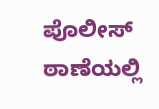ಪೊಲೀಸ್ ಠಾಣೆಯಲ್ಲಿ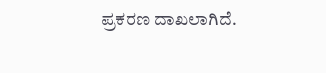ಪ್ರಕರಣ ದಾಖಲಾಗಿದೆ.